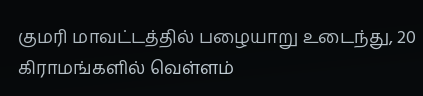குமரி மாவட்டத்தில் பழையாறு உடைந்து, 20 கிராமங்களில் வெள்ளம்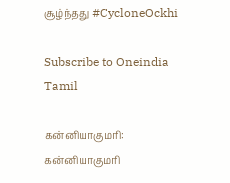சூழ்ந்தது #CycloneOckhi

Subscribe to Oneindia Tamil

கன்னியாகுமரி: கன்னியாகுமரி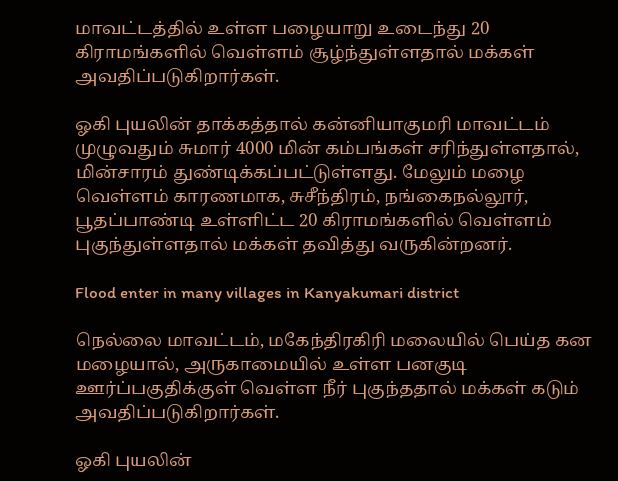மாவட்டத்தில் உள்ள பழையாறு உடைந்து 20 கிராமங்களில் வெள்ளம் சூழ்ந்துள்ளதால் மக்கள் அவதிப்படுகிறார்கள்.

ஓகி புயலின் தாக்கத்தால் கன்னியாகுமரி மாவட்டம் முழுவதும் சுமார் 4000 மின் கம்பங்கள் சரிந்துள்ளதால், மின்சாரம் துண்டிக்கப்பட்டுள்ளது. மேலும் மழை வெள்ளம் காரணமாக, சுசீந்திரம், நங்கைநல்லூர், பூதப்பாண்டி உள்ளிட்ட 20 கிராமங்களில் வெள்ளம் புகுந்துள்ளதால் மக்கள் தவித்து வருகின்றனர்.

Flood enter in many villages in Kanyakumari district

நெல்லை மாவட்டம், மகேந்திரகிரி மலையில் பெய்த கன மழையால், அருகாமையில் உள்ள பனகுடி ஊர்ப்பகுதிக்குள் வெள்ள நீர் புகுந்ததால் மக்கள் கடும் அவதிப்படுகிறார்கள்.

ஓகி புயலின்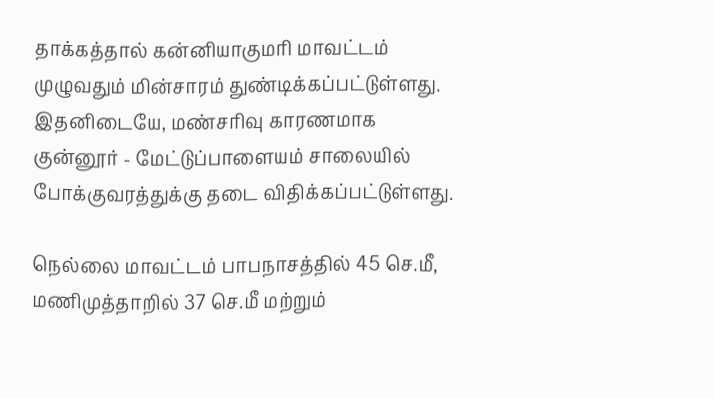தாக்கத்தால் கன்னியாகுமரி மாவட்டம் முழுவதும் மின்சாரம் துண்டிக்கப்பட்டுள்ளது. இதனிடையே, மண்சரிவு காரணமாக குன்னூர் - மேட்டுப்பாளையம் சாலையில் போக்குவரத்துக்கு தடை விதிக்கப்பட்டுள்ளது.

நெல்லை மாவட்டம் பாபநாசத்தில் 45 செ.மீ, மணிமுத்தாறில் 37 செ.மீ மற்றும்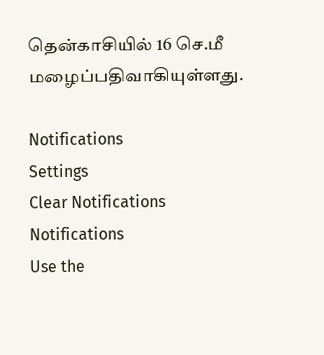தென்காசியில் 16 செ.மீ மழைப்பதிவாகியுள்ளது.

Notifications
Settings
Clear Notifications
Notifications
Use the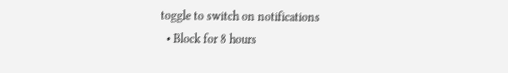toggle to switch on notifications
  • Block for 8 hours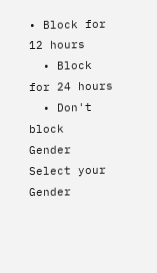• Block for 12 hours
  • Block for 24 hours
  • Don't block
Gender
Select your Gender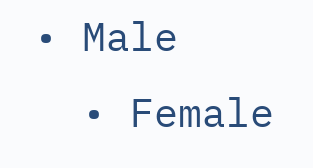• Male
  • Female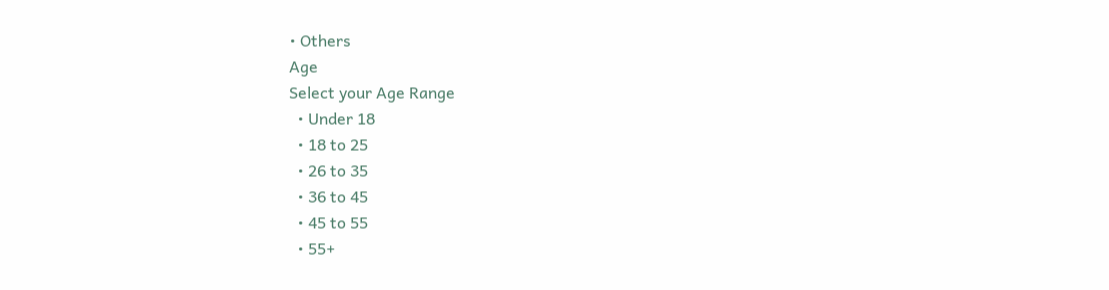• Others
Age
Select your Age Range
  • Under 18
  • 18 to 25
  • 26 to 35
  • 36 to 45
  • 45 to 55
  • 55+